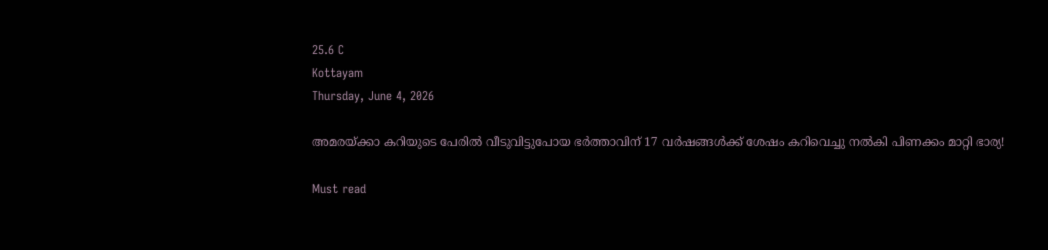25.6 C
Kottayam
Thursday, June 4, 2026

അമരയ്ക്കാ കറിയുടെ പേരില്‍ വീടുവിട്ടുപോയ ഭര്‍ത്താവിന് 17 വര്‍ഷങ്ങള്‍ക്ക് ശേഷം കറിവെച്ചു നല്‍കി പിണക്കം മാറ്റി ഭാര്യ!

Must read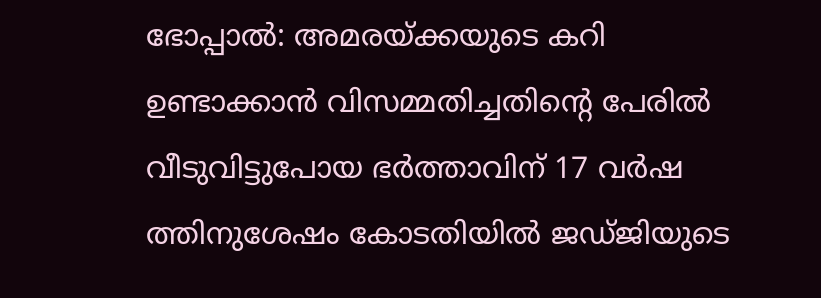ഭോപ്പാല്‍: അമരയ്ക്കയുടെ കറി ഉണ്ടാക്കാന്‍ വിസമ്മതിച്ചതിന്റെ പേരില്‍ വീടുവിട്ടുപോയ ഭര്‍ത്താവിന് 17 വര്‍ഷ ത്തിനുശേഷം കോടതിയില്‍ ജഡ്ജിയുടെ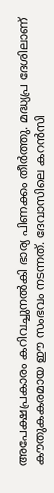അപേക്ഷപ്രകാരം കറിവച്ചുനല്‍കി ഭാര്യ പിണക്കം തീര്‍ത്തു. മദ്ധ്യപ്ര ദേശിലാണ് കൗതുകകരമായ ഈ സംഭവം നടന്നത്. ദേവാസിലെ കറന്‍സി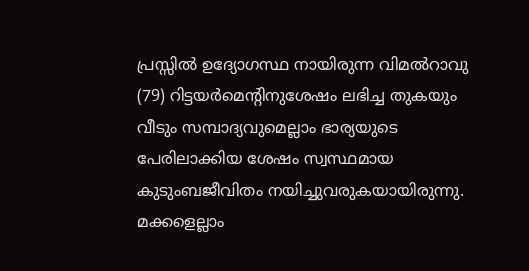പ്രസ്സില്‍ ഉദ്യോഗസ്ഥ നായിരുന്ന വിമല്‍റാവു (79) റിട്ടയര്‍മെന്റിനുശേഷം ലഭിച്ച തുകയും വീടും സമ്പാദ്യവുമെല്ലാം ഭാര്യയുടെ പേരിലാക്കിയ ശേഷം സ്വസ്ഥമായ കുടുംബജീവിതം നയിച്ചുവരുകയായിരുന്നു. മക്കളെല്ലാം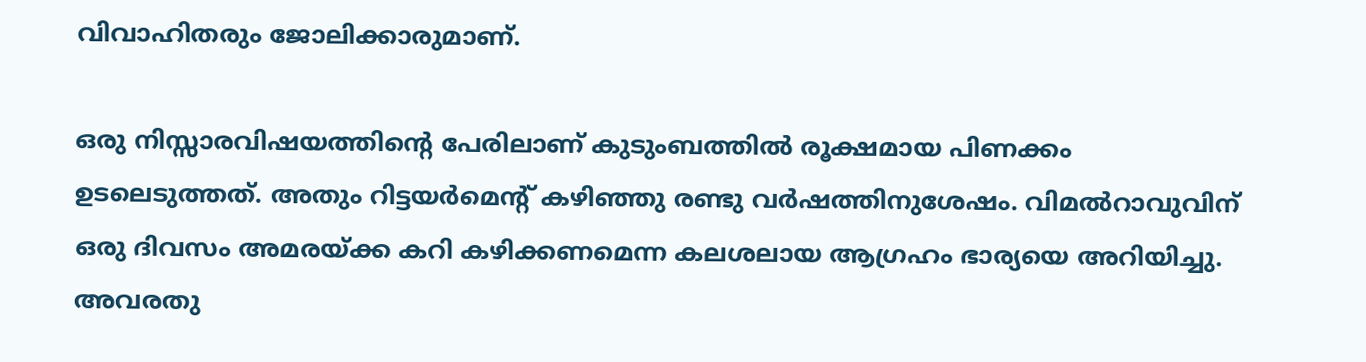വിവാഹിതരും ജോലിക്കാരുമാണ്.

ഒരു നിസ്സാരവിഷയത്തിന്റെ പേരിലാണ് കുടുംബത്തില്‍ രൂക്ഷമായ പിണക്കം ഉടലെടുത്തത്. അതും റിട്ടയര്‍മെന്റ് കഴിഞ്ഞു രണ്ടു വര്‍ഷത്തിനുശേഷം. വിമല്‍റാവുവിന് ഒരു ദിവസം അമരയ്ക്ക കറി കഴിക്കണമെന്ന കലശലായ ആഗ്രഹം ഭാര്യയെ അറിയിച്ചു. അവരതു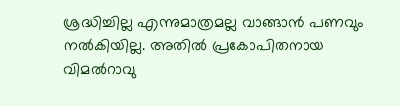ശ്രദ്ധിച്ചില്ല എന്നുമാത്രമല്ല വാങ്ങാന്‍ പണവും നല്‍കിയില്ല. അതില്‍ പ്രകോപിതനായ വിമല്‍റാവു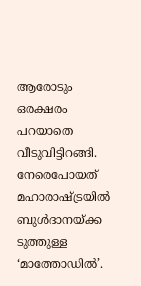ആരോടും ഒരക്ഷരം പറയാതെ വീടുവിട്ടിറങ്ങി. നേരെപോയത് മഹാരാഷ്ട്രയില്‍ ബുള്‍ദാനയ്ക്ക ടുത്തുള്ള ‘മാത്തോഡില്‍’.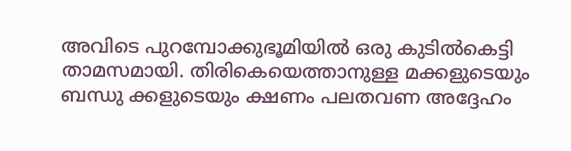അവിടെ പുറമ്പോക്കുഭൂമിയില്‍ ഒരു കുടില്‍കെട്ടി താമസമായി. തിരികെയെത്താനുള്ള മക്കളുടെയും ബന്ധു ക്കളുടെയും ക്ഷണം പലതവണ അദ്ദേഹം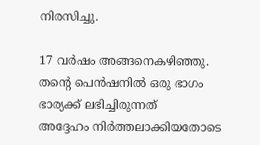നിരസിച്ചു.

17 വര്‍ഷം അങ്ങനെകഴിഞ്ഞു. തന്റെ പെന്‍ഷനില്‍ ഒരു ഭാഗം ഭാര്യക്ക് ലഭിച്ചിരുന്നത്
അദ്ദേഹം നിര്‍ത്തലാക്കിയതോടെ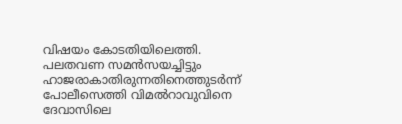വിഷയം കോടതിയിലെത്തി. പലതവണ സമന്‍സയച്ചിട്ടും ഹാജരാകാതിരുന്നതിനെത്തുടര്‍ന്ന് പോലീസെത്തി വിമല്‍റാവുവിനെ ദേവാസിലെ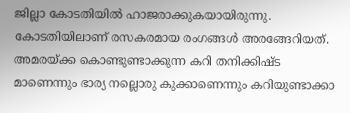ജില്ലാ കോടതിയില്‍ ഹാജരാക്കുകയായിരുന്നു. കോടതിയിലാണ് രസകരമായ രംഗങ്ങള്‍ അരങ്ങേറിയത്. അമരയ്ക്ക കൊണ്ടുണ്ടാക്കുന്ന കറി തനിക്കിഷ്ട മാണെന്നും ഭാര്യ നല്ലൊരു കുക്കാണെന്നും കറിയുണ്ടാക്കാ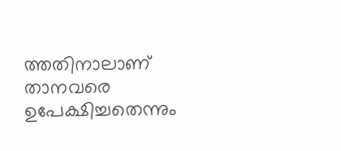ത്തതിനാലാണ് താനവരെ ഉപേക്ഷിച്ചതെന്നും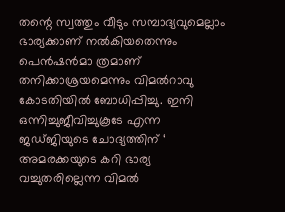തന്റെ സ്വത്തും വീടും സമ്പാദ്യവുമെല്ലാം ഭാര്യക്കാണ് നല്‍കിയതെന്നും പെന്‍ഷന്‍മാ ത്രമാണ് തനിക്കാശ്രയമെന്നും വിമല്‍റാവു കോടതിയില്‍ ബോധിപ്പിച്ചു. ഇനി ഒന്നിച്ചുജീവിച്ചുകൂടേ എന്ന ജഡ്ജിയുടെ ചോദ്യത്തിന് ‘ അമരക്കയുടെ കറി ഭാര്യ വച്ചുതരില്ലെന്ന വിമല്‍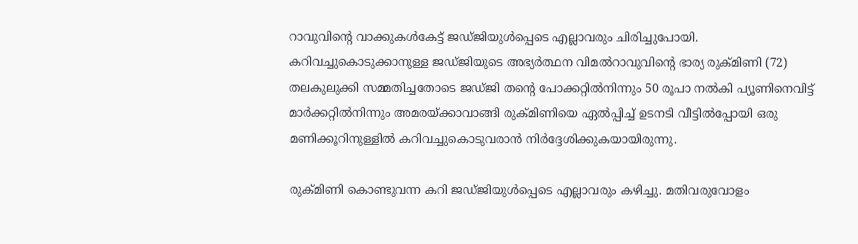റാവുവിന്റെ വാക്കുകള്‍കേട്ട് ജഡ്ജിയുള്‍പ്പെടെ എല്ലാവരും ചിരിച്ചുപോയി. കറിവച്ചുകൊടുക്കാനുള്ള ജഡ്ജിയുടെ അഭ്യര്‍ത്ഥന വിമല്‍റാവുവിന്റെ ഭാര്യ രുക്മിണി (72) തലകുലുക്കി സമ്മതിച്ചതോടെ ജഡ്ജി തന്റെ പോക്കറ്റില്‍നിന്നും 50 രൂപാ നല്‍കി പ്യൂണിനെവിട്ട് മാര്‍ക്കറ്റില്‍നിന്നും അമരയ്ക്കാവാങ്ങി രുക്മിണിയെ ഏല്‍പ്പിച്ച് ഉടനടി വീട്ടില്‍പ്പോയി ഒരു മണിക്കൂറിനുള്ളില്‍ കറിവച്ചുകൊടുവരാന്‍ നിര്‍ദ്ദേശിക്കുകയായിരുന്നു.

രുക്മിണി കൊണ്ടുവന്ന കറി ജഡ്ജിയുള്‍പ്പെടെ എല്ലാവരും കഴിച്ചു. മതിവരുവോളം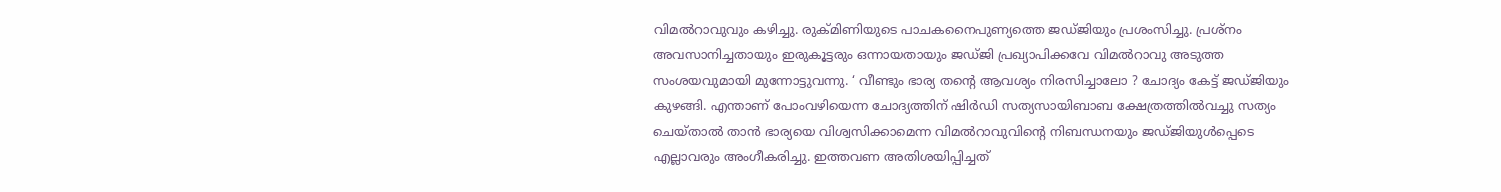വിമല്‍റാവുവും കഴിച്ചു. രുക്മിണിയുടെ പാചകനൈപുണ്യത്തെ ജഡ്ജിയും പ്രശംസിച്ചു. പ്രശ്‌നം അവസാനിച്ചതായും ഇരുകൂട്ടരും ഒന്നായതായും ജഡ്ജി പ്രഖ്യാപിക്കവേ വിമല്‍റാവു അടുത്ത സംശയവുമായി മുന്നോട്ടുവന്നു. ‘ വീണ്ടും ഭാര്യ തന്റെ ആവശ്യം നിരസിച്ചാലോ ? ചോദ്യം കേട്ട് ജഡ്ജിയും കുഴങ്ങി. എന്താണ് പോംവഴിയെന്ന ചോദ്യത്തിന് ഷിര്‍ഡി സത്യസായിബാബ ക്ഷേത്രത്തില്‍വച്ചു സത്യം ചെയ്താല്‍ താന്‍ ഭാര്യയെ വിശ്വസിക്കാമെന്ന വിമല്‍റാവുവിന്റെ നിബന്ധനയും ജഡ്ജിയുള്‍പ്പെടെ എല്ലാവരും അംഗീകരിച്ചു. ഇത്തവണ അതിശയിപ്പിച്ചത്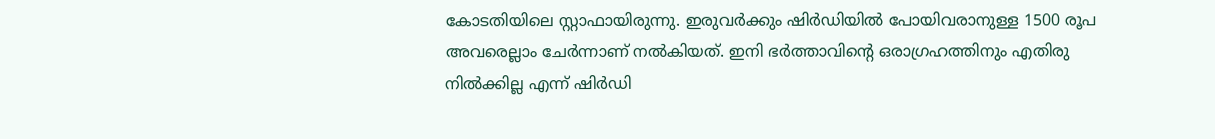കോടതിയിലെ സ്റ്റാഫായിരുന്നു. ഇരുവര്‍ക്കും ഷിര്‍ഡിയില്‍ പോയിവരാനുള്ള 1500 രൂപ അവരെല്ലാം ചേര്‍ന്നാണ് നല്‍കിയത്. ഇനി ഭര്‍ത്താവിന്റെ ഒരാഗ്രഹത്തിനും എതിരു നില്‍ക്കില്ല എന്ന് ഷിര്‍ഡി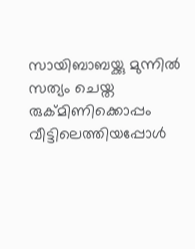സായിബാബയ്ക്കു മുന്നില്‍ സത്യം ചെയ്ത രുക്മിണിക്കൊപ്പം വീട്ടിലെത്തിയപ്പോള്‍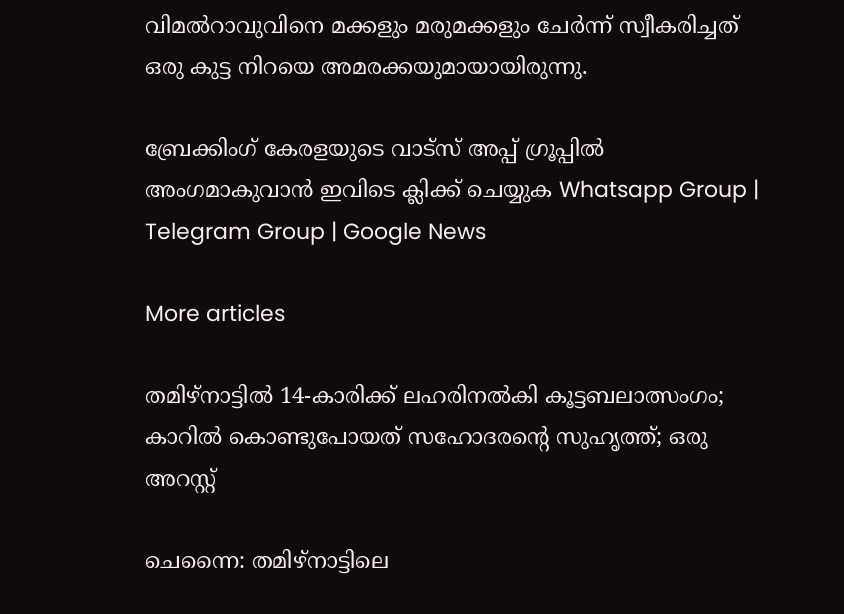വിമല്‍റാവുവിനെ മക്കളും മരുമക്കളും ചേര്‍ന്ന് സ്വീകരിച്ചത് ഒരു കുട്ട നിറയെ അമരക്കയുമായായിരുന്നു.

ബ്രേക്കിംഗ് കേരളയുടെ വാട്സ് അപ്പ് ഗ്രൂപ്പിൽ അംഗമാകുവാൻ ഇവിടെ ക്ലിക്ക് ചെയ്യുക Whatsapp Group | Telegram Group | Google News

More articles

തമിഴ്നാട്ടിൽ 14-കാരിക്ക് ലഹരിനൽകി കൂട്ടബലാത്സംഗം; കാറിൽ കൊണ്ടുപോയത് സഹോദരന്റെ സുഹൃത്ത്; ഒരു അറസ്റ്റ്

ചെന്നൈ: തമിഴ്നാട്ടിലെ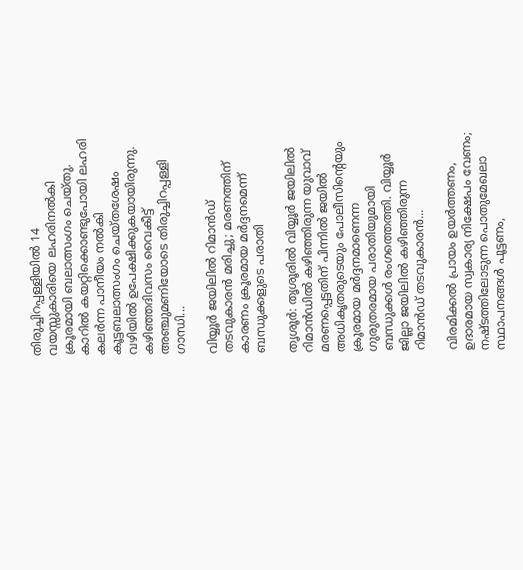തിരുച്ചിറപ്പള്ളിയിൽ 14 വയസ്സുകാരിയെ ലഹരിനൽകി ക്രൂരമായി ബലാത്സംഗം ചെയ്തു. കാറിൽ കയറ്റിക്കൊണ്ടുപോയി ലഹരി കലർന്ന പാനീയം നൽകി കൂട്ടബലാത്സംഗം ചെയ്തശേഷം വഴിയിൽ ഉപേക്ഷിക്കുകയായിരുന്നു. കഴിഞ്ഞദിവസം വൈകീട്ട് അഞ്ചുമണിയോടെ തിരുച്ചിറപ്പള്ളി ഗാന്ധി...

വിയ്യൂർ ജയിലിൽ റിമാൻഡ് തടവുകാരൻ മരിച്ചു; മരണത്തിന് കാരണം ക്രൂരമായ മർദ്ദനമെന്ന് ബന്ധുക്കളുടെ പരാതി

തൃശൂർ: തൃശൂരിൽ വിയ്യൂർ ജയിലിൽ റിമാൻഡിൽ കഴിഞ്ഞിരുന്ന യുവാവ് മരണപ്പെട്ടതിന് പിന്നിൽ ജയിൽ അധികൃതരുടെയും പോലീസിന്റെയും ക്രൂരമായ മർദ്ദനമാണെന്ന ഗുരുതരമായ പരാതിയുമായി ബന്ധുക്കൾ രംഗത്തെത്തി. വിയ്യൂർ ജില്ലാ ജയിലിൽ കഴിഞ്ഞിരുന്ന റിമാൻഡ് തടവുകാരൻ...

വിരമിക്കൽ പ്രായം ഉയർത്തണം, ഉദാരമായ സ്വകാര്യ നിക്ഷേപം വേണം; നഷ്ടത്തിലോടുന്ന പൊതുമേഖലാ സ്ഥാപനങ്ങള്‍ പൂട്ടണം,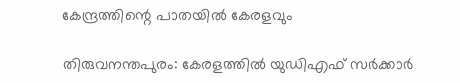കേന്ദ്രത്തിന്റെ പാതയില്‍ കേരളവും

തിരുവനന്തപുരം: കേരളത്തിൽ യുഡിഎഫ് സർക്കാർ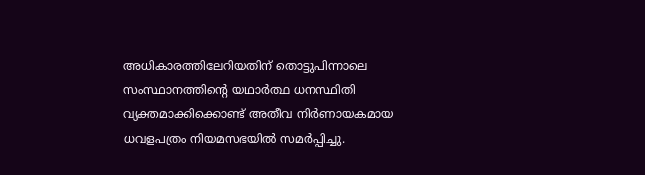അധികാരത്തിലേറിയതിന് തൊട്ടുപിന്നാലെ സംസ്ഥാനത്തിന്റെ യഥാർത്ഥ ധനസ്ഥിതി വ്യക്തമാക്കിക്കൊണ്ട് അതീവ നിർണായകമായ ധവളപത്രം നിയമസഭയിൽ സമർപ്പിച്ചു.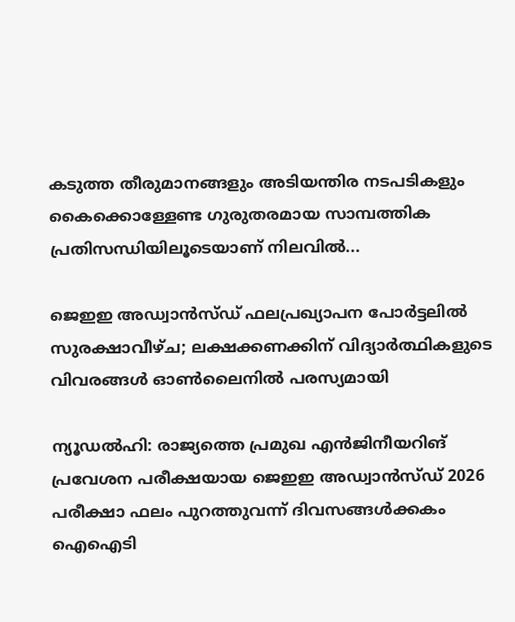കടുത്ത തീരുമാനങ്ങളും അടിയന്തിര നടപടികളും കൈക്കൊള്ളേണ്ട ഗുരുതരമായ സാമ്പത്തിക പ്രതിസന്ധിയിലൂടെയാണ് നിലവിൽ...

ജെഇഇ അഡ്വാൻസ്ഡ് ഫലപ്രഖ്യാപന പോർട്ടലിൽ സുരക്ഷാവീഴ്ച; ലക്ഷക്കണക്കിന് വിദ്യാർത്ഥികളുടെ വിവരങ്ങൾ ഓൺലൈനിൽ പരസ്യമായി

ന്യൂഡൽഹി: രാജ്യത്തെ പ്രമുഖ എൻജിനീയറിങ് പ്രവേശന പരീക്ഷയായ ജെഇഇ അഡ്വാൻസ്ഡ് 2026 പരീക്ഷാ ഫലം പുറത്തുവന്ന് ദിവസങ്ങൾക്കകം ഐഐടി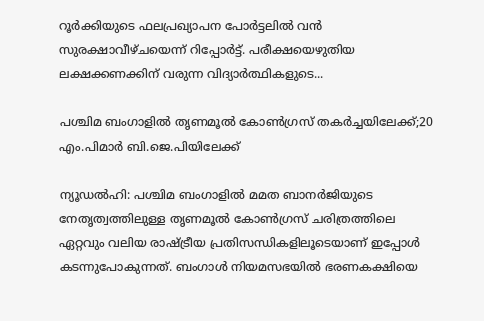റൂർക്കിയുടെ ഫലപ്രഖ്യാപന പോർട്ടലിൽ വൻ സുരക്ഷാവീഴ്ചയെന്ന് റിപ്പോർട്ട്. പരീക്ഷയെഴുതിയ ലക്ഷക്കണക്കിന് വരുന്ന വിദ്യാർത്ഥികളുടെ...

പശ്ചിമ ബംഗാളിൽ തൃണമൂൽ കോൺഗ്രസ് തകർച്ചയിലേക്ക്;20 എം.പിമാര്‍ ബി.ജെ.പിയിലേക്ക്‌

ന്യൂഡൽഹി: പശ്ചിമ ബംഗാളിൽ മമത ബാനർജിയുടെ നേതൃത്വത്തിലുള്ള തൃണമൂൽ കോൺഗ്രസ് ചരിത്രത്തിലെ ഏറ്റവും വലിയ രാഷ്ട്രീയ പ്രതിസന്ധികളിലൂടെയാണ് ഇപ്പോൾ കടന്നുപോകുന്നത്. ബംഗാൾ നിയമസഭയിൽ ഭരണകക്ഷിയെ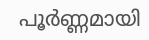പൂർണ്ണമായി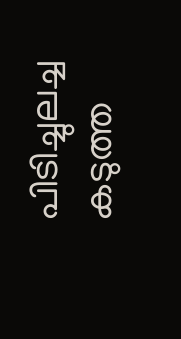പിടിച്ചുലച്ച കടുത്ത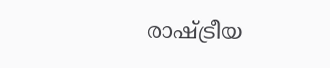രാഷ്ട്രീയ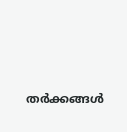തർക്കങ്ങൾ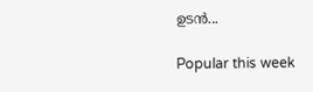ഉടൻ...

Popular this week